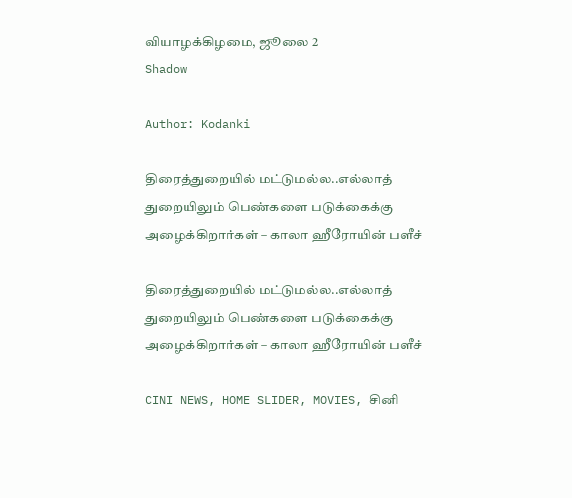வியாழக்கிழமை, ஜூலை 2
Shadow

Author: Kodanki

திரைத்துறையில் மட்டுமல்ல..எல்லாத் துறையிலும் பெண்களை படுக்கைக்கு அழைக்கிறார்கள் – காலா ஹீரோயின் பளீச்

திரைத்துறையில் மட்டுமல்ல..எல்லாத் துறையிலும் பெண்களை படுக்கைக்கு அழைக்கிறார்கள் – காலா ஹீரோயின் பளீச்

CINI NEWS, HOME SLIDER, MOVIES, சினி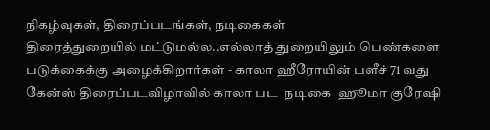நிகழ்வுகள், திரைப்படங்கள், நடிகைகள்
திரைத்துறையில் மட்டுமல்ல..எல்லாத் துறையிலும் பெண்களை படுக்கைக்கு அழைக்கிறார்கள் - காலா ஹீரோயின் பளீச் 71 வது கேன்ஸ் திரைப்படவிழாவில் காலா பட  நடிகை  ஹூமா குரேஷி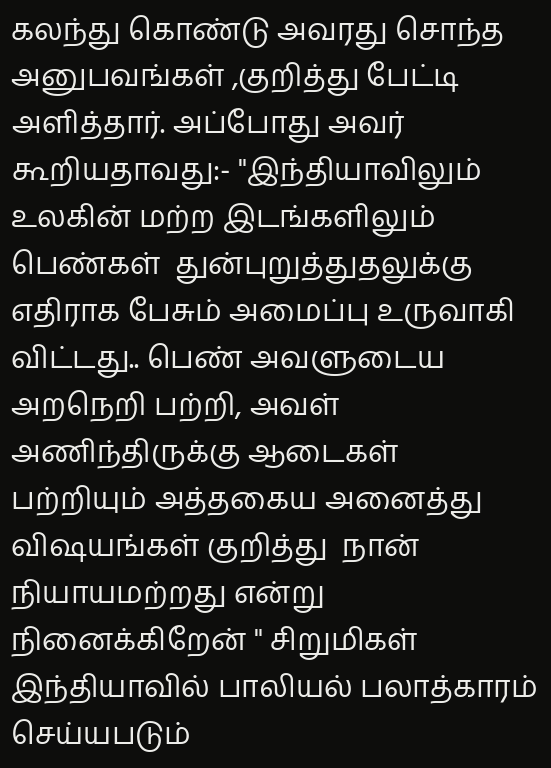கலந்து கொண்டு அவரது சொந்த  அனுபவங்கள் ,குறித்து பேட்டி அளித்தார். அப்போது அவர் கூறியதாவது:- "இந்தியாவிலும்  உலகின் மற்ற இடங்களிலும்   பெண்கள்  துன்புறுத்துதலுக்கு எதிராக பேசும் அமைப்பு உருவாகி விட்டது.. பெண் அவளுடைய அறநெறி பற்றி, அவள் அணிந்திருக்கு ஆடைகள்  பற்றியும் அத்தகைய அனைத்து விஷயங்கள் குறித்து  நான் நியாயமற்றது என்று நினைக்கிறேன் " சிறுமிகள் இந்தியாவில் பாலியல் பலாத்காரம் செய்யபடும்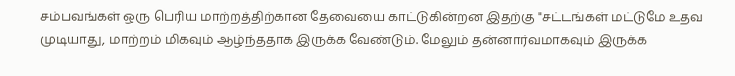சம்பவங்கள் ஒரு பெரிய மாற்றத்திற்கான தேவையை காட்டுகின்றன இதற்கு "சட்டங்கள் மட்டுமே உதவ முடியாது, மாற்றம் மிகவும் ஆழ்ந்ததாக இருக்க வேண்டும். மேலும் தன்னார்வமாகவும் இருக்க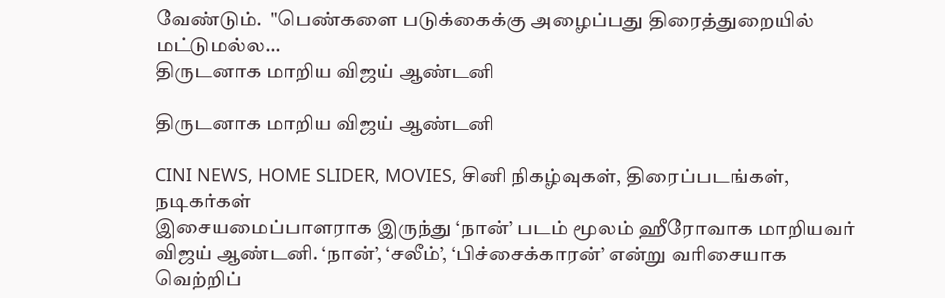வேண்டும்.  "பெண்களை படுக்கைக்கு அழைப்பது திரைத்துறையில் மட்டுமல்ல...
திருடனாக மாறிய விஜய் ஆண்டனி

திருடனாக மாறிய விஜய் ஆண்டனி

CINI NEWS, HOME SLIDER, MOVIES, சினி நிகழ்வுகள், திரைப்படங்கள், நடிகர்கள்
இசையமைப்பாளராக இருந்து ‘நான்’ படம் மூலம் ஹீரோவாக மாறியவர் விஜய் ஆண்டனி. ‘நான்’, ‘சலீம்’, ‘பிச்சைக்காரன்’ என்று வரிசையாக வெற்றிப்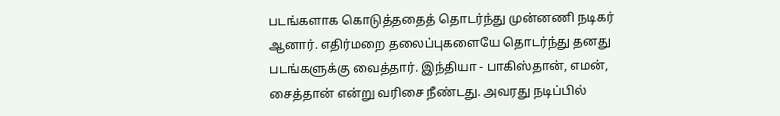படங்களாக கொடுத்ததைத் தொடர்ந்து முன்னணி நடிகர் ஆனார். எதிர்மறை தலைப்புகளையே தொடர்ந்து தனது படங்களுக்கு வைத்தார். இந்தியா - பாகிஸ்தான், எமன், சைத்தான் என்று வரிசை நீண்டது. அவரது நடிப்பில்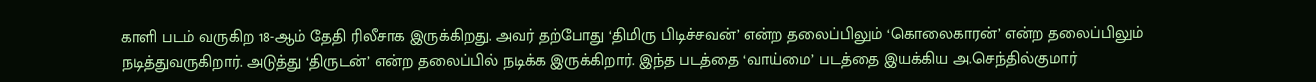காளி படம் வருகிற 18-ஆம் தேதி ரிலீசாக இருக்கிறது. அவர் தற்போது ‘திமிரு பிடிச்சவன்’ என்ற தலைப்பிலும் ‘கொலைகாரன்’ என்ற தலைப்பிலும் நடித்துவருகிறார். அடுத்து ‘திருடன்’ என்ற தலைப்பில் நடிக்க இருக்கிறார். இந்த படத்தை ‘வாய்மை’ படத்தை இயக்கிய அ.செந்தில்குமார்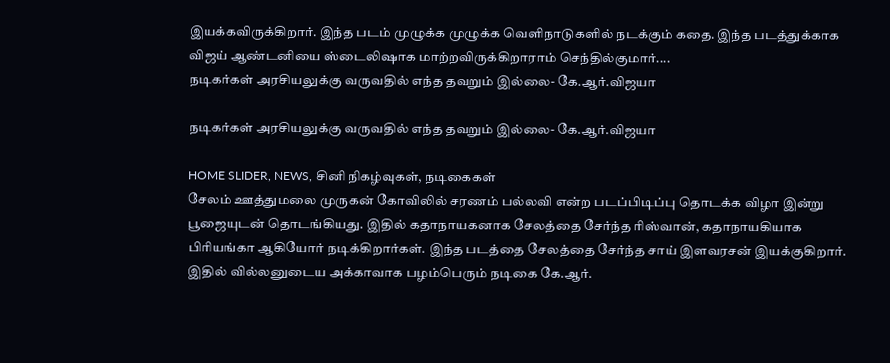இயக்கவிருக்கிறார். இந்த படம் முழுக்க முழுக்க வெளிநாடுகளில் நடக்கும் கதை. இந்த படத்துக்காக விஜய் ஆண்டனியை ஸ்டைலிஷாக மாற்றவிருக்கிறாராம் செந்தில்குமார்....
நடிகர்கள் அரசியலுக்கு வருவதில் எந்த தவறும் இல்லை- கே.ஆர்.விஜயா

நடிகர்கள் அரசியலுக்கு வருவதில் எந்த தவறும் இல்லை- கே.ஆர்.விஜயா

HOME SLIDER, NEWS, சினி நிகழ்வுகள், நடிகைகள்
சேலம் ஊத்துமலை முருகன் கோவிலில் சரணம் பல்லவி என்ற படப்பிடிப்பு தொடக்க விழா இன்று பூஜையுடன் தொடங்கியது. இதில் கதாநாயகனாக சேலத்தை சேர்ந்த ரிஸ்வான், கதாநாயகியாக பிரியங்கா ஆகியோர் நடிக்கிறார்கள். இந்த படத்தை சேலத்தை சேர்ந்த சாய் இளவரசன் இயக்குகிறார். இதில் வில்லனுடைய அக்காவாக பழம்பெரும் நடிகை கே.ஆர்.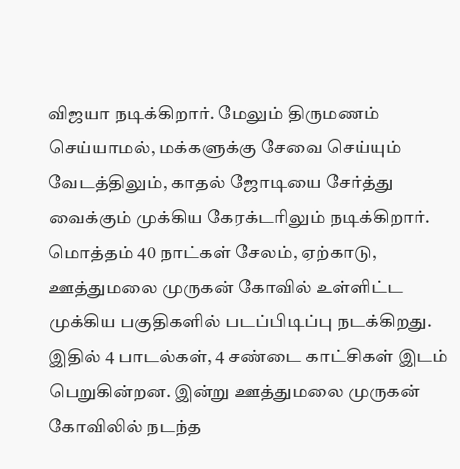விஜயா நடிக்கிறார். மேலும் திருமணம் செய்யாமல், மக்களுக்கு சேவை செய்யும் வேடத்திலும், காதல் ஜோடியை சேர்த்து வைக்கும் முக்கிய கேரக்டரிலும் நடிக்கிறார். மொத்தம் 40 நாட்கள் சேலம், ஏற்காடு, ஊத்துமலை முருகன் கோவில் உள்ளிட்ட முக்கிய பகுதிகளில் படப்பிடிப்பு நடக்கிறது. இதில் 4 பாடல்கள், 4 சண்டை காட்சிகள் இடம் பெறுகின்றன. இன்று ஊத்துமலை முருகன் கோவிலில் நடந்த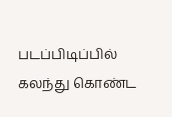படப்பிடிப்பில் கலந்து கொண்ட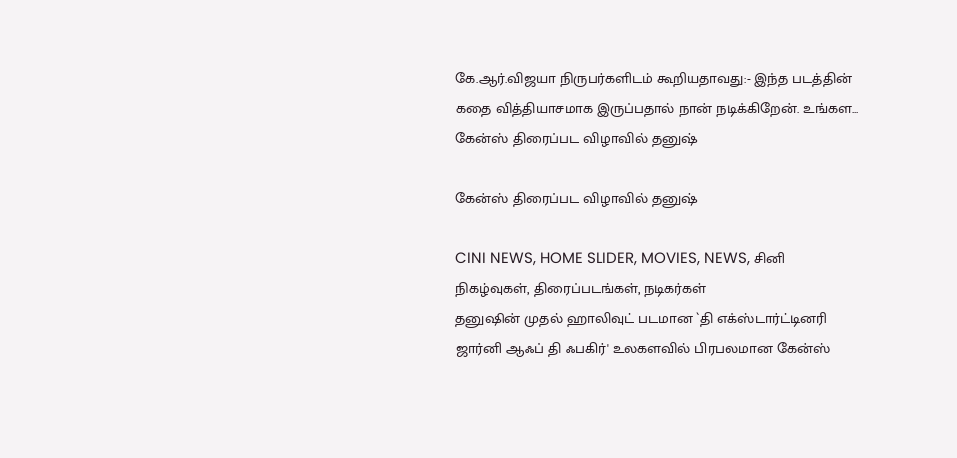கே.ஆர்.விஜயா நிருபர்களிடம் கூறியதாவது:- இந்த படத்தின் கதை வித்தியாசமாக இருப்பதால் நான் நடிக்கிறேன். உங்கள...
கேன்ஸ் திரைப்பட விழாவில் தனுஷ்

கேன்ஸ் திரைப்பட விழாவில் தனுஷ்

CINI NEWS, HOME SLIDER, MOVIES, NEWS, சினி நிகழ்வுகள், திரைப்படங்கள், நடிகர்கள்
தனுஷின் முதல் ஹாலிவுட் படமான `தி எக்ஸ்டார்ட்டினரி ஜார்னி ஆஃப் தி ஃபகிர்' உலகளவில் பிரபலமான கேன்ஸ்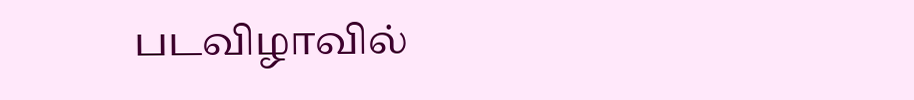படவிழாவில்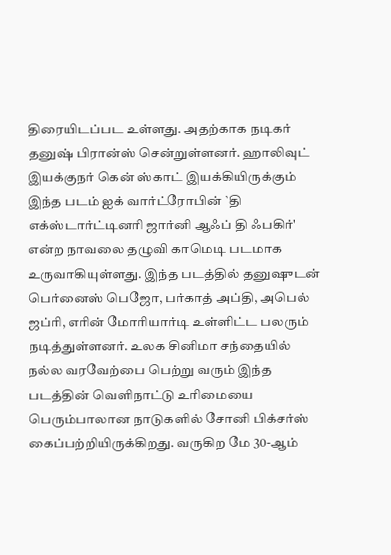திரையிடப்பட உள்ளது. அதற்காக நடிகர் தனுஷ் பிரான்ஸ் சென்றுள்ளனர். ஹாலிவுட் இயக்குநர் கென் ஸ்காட் இயக்கியிருக்கும் இந்த படம் ஐக் வார்ட்ரோபின் `தி எக்ஸ்டார்ட்டினரி ஜார்னி ஆஃப் தி ஃபகிர்' என்ற நாவலை தழுவி காமெடி படமாக உருவாகியுள்ளது. இந்த படத்தில் தனுஷுடன் பெர்னைஸ் பெஜோ, பர்காத் அப்தி, அபெல் ஜப்ரி, எரின் மோரியார்டி உள்ளிட்ட பலரும் நடித்துள்ளனர். உலக சினிமா சந்தையில் நல்ல வரவேற்பை பெற்று வரும் இந்த படத்தின் வெளிநாட்டு உரிமையை பெரும்பாலான நாடுகளில் சோனி பிக்சர்ஸ் கைப்பற்றியிருக்கிறது. வருகிற மே 30-ஆம்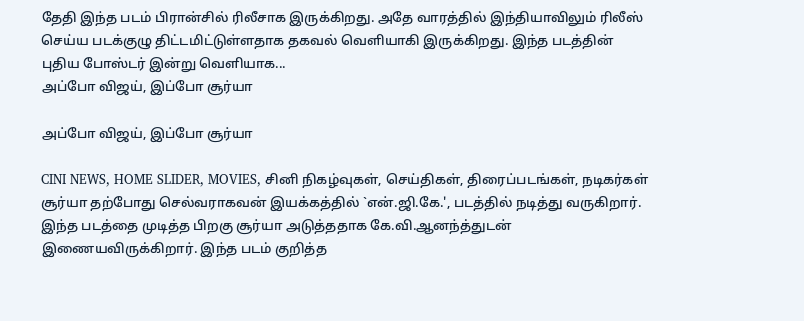தேதி இந்த படம் பிரான்சில் ரிலீசாக இருக்கிறது. அதே வாரத்தில் இந்தியாவிலும் ரிலீஸ் செய்ய படக்குழு திட்டமிட்டுள்ளதாக தகவல் வெளியாகி இருக்கிறது. இந்த படத்தின் புதிய போஸ்டர் இன்று வெளியாக...
அப்போ விஜய், இப்போ சூர்யா

அப்போ விஜய், இப்போ சூர்யா

CINI NEWS, HOME SLIDER, MOVIES, சினி நிகழ்வுகள், செய்திகள், திரைப்படங்கள், நடிகர்கள்
சூர்யா தற்போது செல்வராகவன் இயக்கத்தில் `என்.ஜி.கே.', படத்தில் நடித்து வருகிறார். இந்த படத்தை முடித்த பிறகு சூர்யா அடுத்ததாக கே.வி.ஆனந்த்துடன் இணையவிருக்கிறார். இந்த படம் குறித்த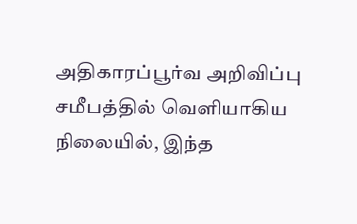அதிகாரப்பூர்வ அறிவிப்பு சமீபத்தில் வெளியாகிய நிலையில், இந்த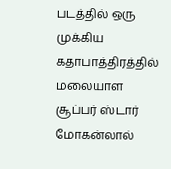படத்தில் ஒரு முக்கிய கதாபாத்திரத்தில் மலையாள சூப்பர் ஸ்டார் மோகன்லால்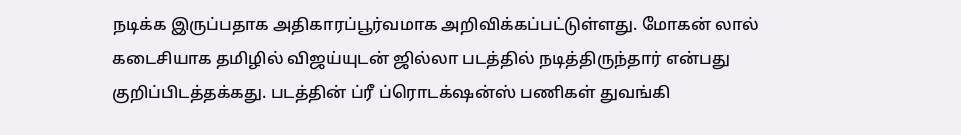நடிக்க இருப்பதாக அதிகாரப்பூர்வமாக அறிவிக்கப்பட்டுள்ளது. மோகன் லால் கடைசியாக தமிழில் விஜய்யுடன் ஜில்லா படத்தில் நடித்திருந்தார் என்பது குறிப்பிடத்தக்கது. படத்தின் ப்ரீ ப்ரொடக்‌ஷன்ஸ் பணிகள் துவங்கி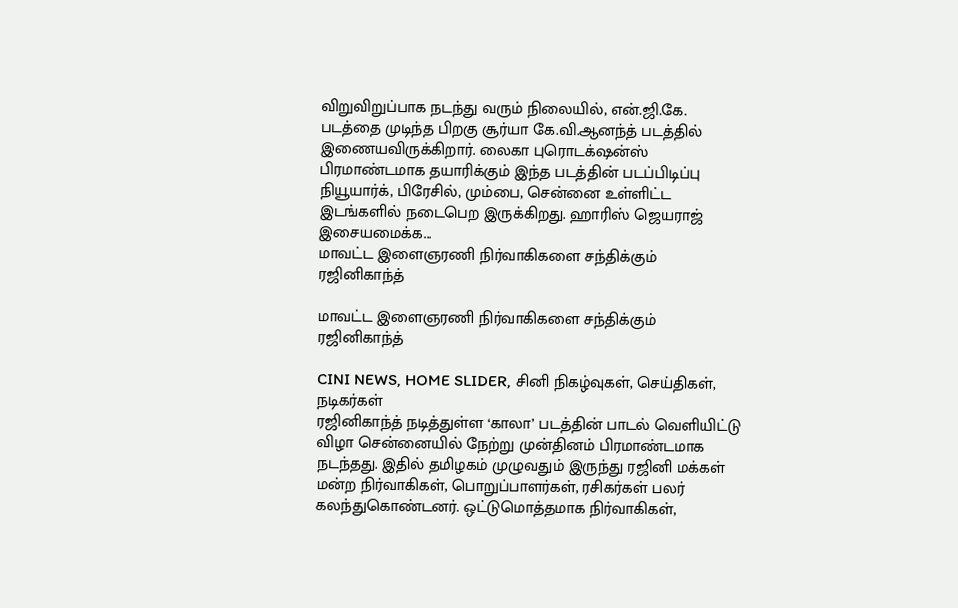விறுவிறுப்பாக நடந்து வரும் நிலையில், என்.ஜி.கே. படத்தை முடிந்த பிறகு சூர்யா கே.வி.ஆனந்த் படத்தில் இணையவிருக்கிறார். லைகா புரொடக்‌ஷன்ஸ் பிரமாண்டமாக தயாரிக்கும் இந்த படத்தின் படப்பிடிப்பு நியூயார்க், பிரேசில், மும்பை, சென்னை உள்ளிட்ட இடங்களில் நடைபெற இருக்கிறது. ஹாரிஸ் ஜெயராஜ் இசையமைக்க...
மாவட்ட இளைஞரணி நிர்வாகிகளை சந்திக்கும் ரஜினிகாந்த்

மாவட்ட இளைஞரணி நிர்வாகிகளை சந்திக்கும் ரஜினிகாந்த்

CINI NEWS, HOME SLIDER, சினி நிகழ்வுகள், செய்திகள், நடிகர்கள்
ரஜினிகாந்த் நடித்துள்ள ‘காலா’ படத்தின் பாடல் வெளியிட்டு விழா சென்னையில் நேற்று முன்தினம் பிரமாண்டமாக நடந்தது. இதில் தமிழகம் முழுவதும் இருந்து ரஜினி மக்கள் மன்ற நிர்வாகிகள், பொறுப்பாளர்கள், ரசிகர்கள் பலர் கலந்துகொண்டனர். ஒட்டுமொத்தமாக நிர்வாகிகள்,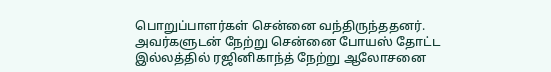பொறுப்பாளர்கள் சென்னை வந்திருந்ததனர். அவர்களுடன் நேற்று சென்னை போயஸ் தோட்ட இல்லத்தில் ரஜினிகாந்த் நேற்று ஆலோசனை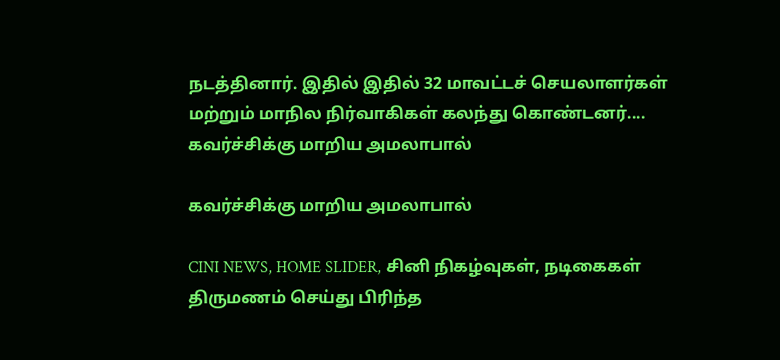நடத்தினார். இதில் இதில் 32 மாவட்டச் செயலாளர்கள் மற்றும் மாநில நிர்வாகிகள் கலந்து கொண்டனர்....
கவர்ச்சிக்கு மாறிய அமலாபால்

கவர்ச்சிக்கு மாறிய அமலாபால்

CINI NEWS, HOME SLIDER, சினி நிகழ்வுகள், நடிகைகள்
திருமணம் செய்து பிரிந்த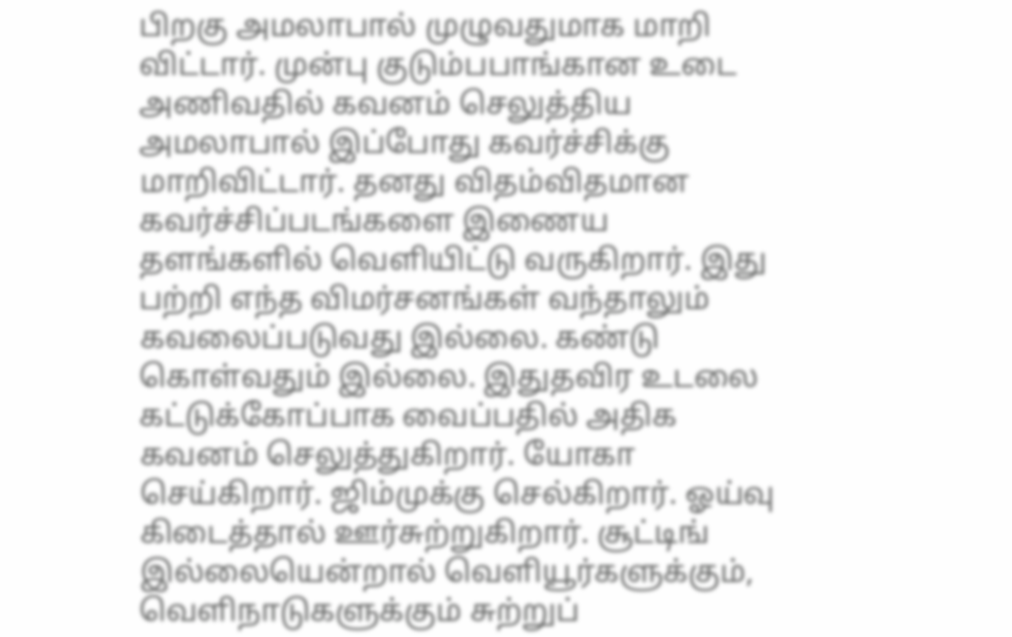பிறகு அமலாபால் முழுவதுமாக மாறி விட்டார். முன்பு குடும்பபாங்கான உடை அணிவதில் கவனம் செலுத்திய அமலாபால் இப்போது கவர்ச்சிக்கு மாறிவிட்டார். தனது விதம்விதமான கவர்ச்சிப்படங்களை இணைய தளங்களில் வெளியிட்டு வருகிறார். இது பற்றி எந்த விமர்சனங்கள் வந்தாலும் கவலைப்படுவது இல்லை. கண்டு கொள்வதும் இல்லை. இதுதவிர உடலை கட்டுக்கோப்பாக வைப்பதில் அதிக கவனம் செலுத்துகிறார். யோகா செய்கிறார். ஜிம்முக்கு செல்கிறார். ஓய்வு கிடைத்தால் ஊர்சுற்றுகிறார். சூட்டிங் இல்லையென்றால் வெளியூர்களுக்கும், வெளிநாடுகளுக்கும் சுற்றுப்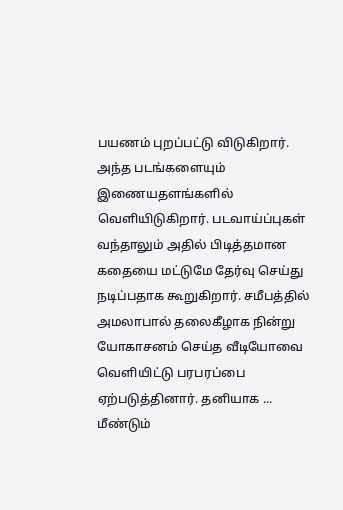பயணம் புறப்பட்டு விடுகிறார். அந்த படங்களையும் இணையதளங்களில் வெளியிடுகிறார். படவாய்ப்புகள் வந்தாலும் அதில் பிடித்தமான கதையை மட்டுமே தேர்வு செய்து நடிப்பதாக கூறுகிறார். சமீபத்தில் அமலாபால் தலைகீழாக நின்று யோகாசனம் செய்த வீடியோவை வெளியிட்டு பரபரப்பை ஏற்படுத்தினார். தனியாக ...
மீண்டும்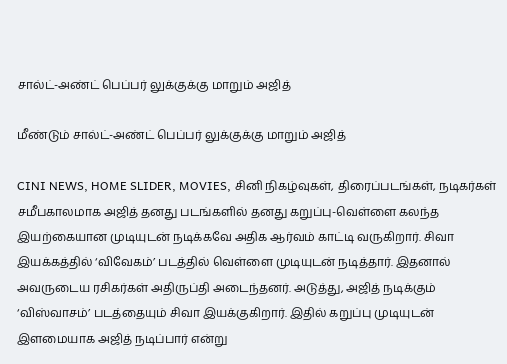சால்ட்-அண்ட் பெப்பர் லுக்குக்கு மாறும் அஜித்

மீண்டும் சால்ட்-அண்ட் பெப்பர் லுக்குக்கு மாறும் அஜித்

CINI NEWS, HOME SLIDER, MOVIES, சினி நிகழ்வுகள், திரைப்படங்கள், நடிகர்கள்
சமீபகாலமாக அஜித் தனது படங்களில் தனது கறுப்பு-வெள்ளை கலந்த இயற்கையான முடியுடன் நடிக்கவே அதிக ஆர்வம் காட்டி வருகிறார். சிவா இயக்கத்தில் ‘விவேகம்’ படத்தில் வெள்ளை முடியுடன் நடித்தார். இதனால் அவருடைய ரசிகர்கள் அதிருப்தி அடைந்தனர். அடுத்து, அஜித் நடிக்கும் ‘விஸ்வாசம்’ படத்தையும் சிவா இயக்குகிறார். இதில் கறுப்பு முடியுடன் இளமையாக அஜித் நடிப்பார் என்று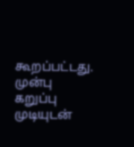கூறப்பட்டது. முன்பு கறுப்பு முடியுடன்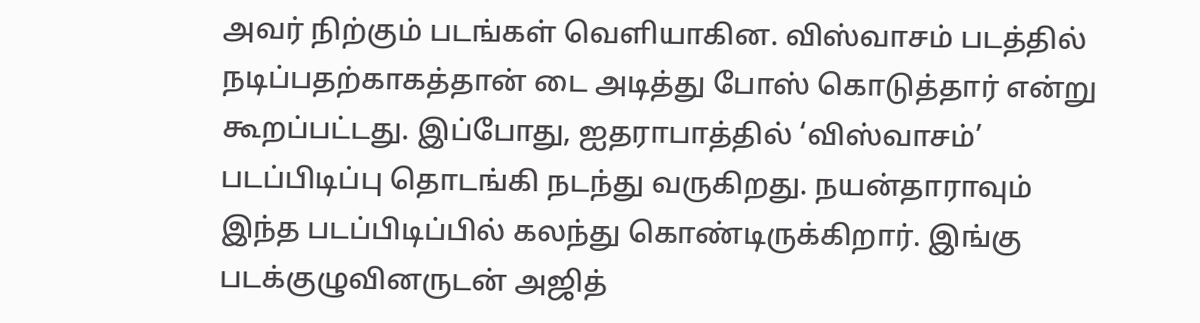அவர் நிற்கும் படங்கள் வெளியாகின. விஸ்வாசம் படத்தில் நடிப்பதற்காகத்தான் டை அடித்து போஸ் கொடுத்தார் என்று கூறப்பட்டது. இப்போது, ஐதராபாத்தில் ‘விஸ்வாசம்’ படப்பிடிப்பு தொடங்கி நடந்து வருகிறது. நயன்தாராவும் இந்த படப்பிடிப்பில் கலந்து கொண்டிருக்கிறார். இங்கு படக்குழுவினருடன் அஜித்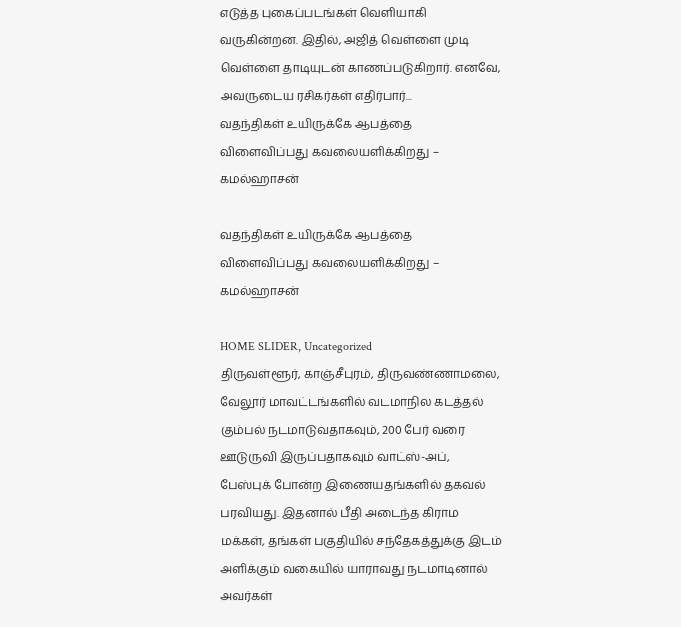எடுத்த புகைப்படங்கள் வெளியாகி வருகின்றன. இதில், அஜித் வெள்ளை முடி வெள்ளை தாடியுடன் காணப்படுகிறார். எனவே, அவருடைய ரசிகர்கள் எதிர்பார்...
வதந்திகள் உயிருக்கே ஆபத்தை விளைவிப்பது கவலையளிக்கிறது – கமல்ஹாசன்

வதந்திகள் உயிருக்கே ஆபத்தை விளைவிப்பது கவலையளிக்கிறது – கமல்ஹாசன்

HOME SLIDER, Uncategorized
திருவள்ளூர், காஞ்சீபுரம், திருவண்ணாமலை, வேலூர் மாவட்டங்களில் வடமாநில கடத்தல் கும்பல் நடமாடுவதாகவும், 200 பேர் வரை ஊடுருவி இருப்பதாகவும் வாட்ஸ்-அப், பேஸ்புக் போன்ற இணையதங்களில் தகவல் பரவியது. இதனால் பீதி அடைந்த கிராம மக்கள், தங்கள் பகுதியில் சந்தேகத்துக்கு இடம் அளிக்கும் வகையில் யாராவது நடமாடினால் அவர்கள்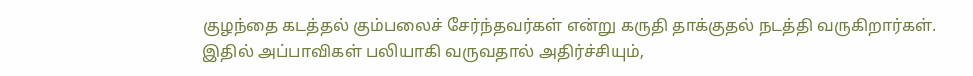குழந்தை கடத்தல் கும்பலைச் சேர்ந்தவர்கள் என்று கருதி தாக்குதல் நடத்தி வருகிறார்கள். இதில் அப்பாவிகள் பலியாகி வருவதால் அதிர்ச்சியும்,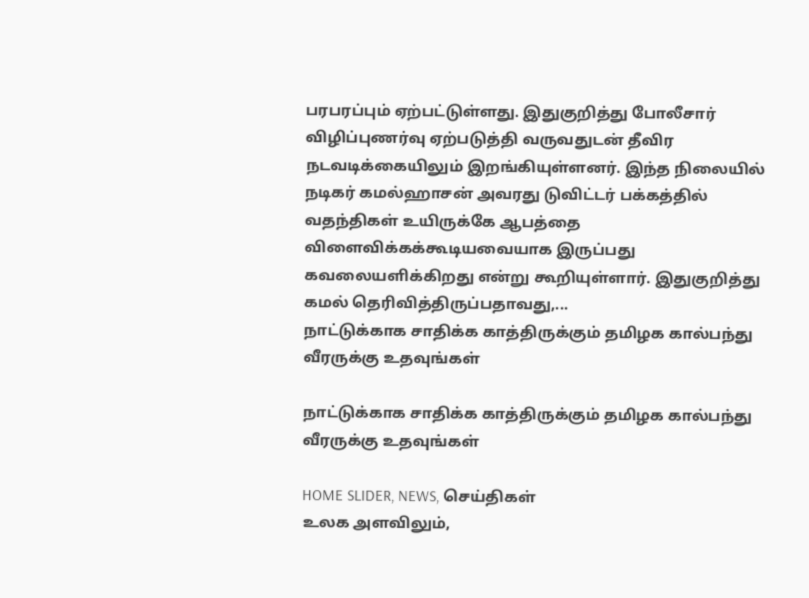பரபரப்பும் ஏற்பட்டுள்ளது. இதுகுறித்து போலீசார் விழிப்புணர்வு ஏற்படுத்தி வருவதுடன் தீவிர நடவடிக்கையிலும் இறங்கியுள்ளனர். இந்த நிலையில் நடிகர் கமல்ஹாசன் அவரது டுவிட்டர் பக்கத்தில் வதந்திகள் உயிருக்கே ஆபத்தை விளைவிக்கக்கூடியவையாக இருப்பது கவலையளிக்கிறது என்று கூறியுள்ளார். இதுகுறித்து கமல் தெரிவித்திருப்பதாவது,...
நாட்டுக்காக சாதிக்க காத்திருக்கும் தமிழக கால்பந்து வீரருக்கு உதவுங்கள்

நாட்டுக்காக சாதிக்க காத்திருக்கும் தமிழக கால்பந்து வீரருக்கு உதவுங்கள்

HOME SLIDER, NEWS, செய்திகள்
உலக அளவிலும்,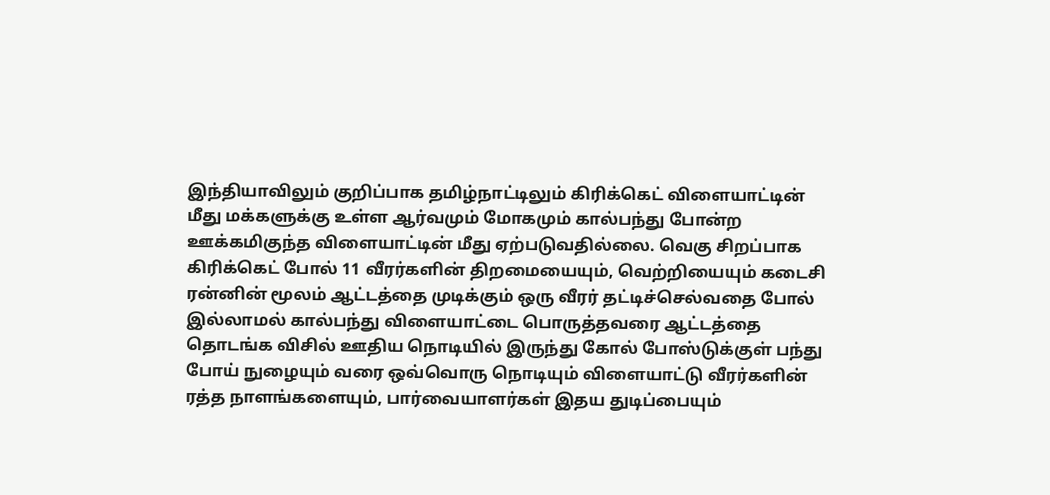இந்தியாவிலும் குறிப்பாக தமிழ்நாட்டிலும் கிரிக்கெட் விளையாட்டின் மீது மக்களுக்கு உள்ள ஆர்வமும் மோகமும் கால்பந்து போன்ற ஊக்கமிகுந்த விளையாட்டின் மீது ஏற்படுவதில்லை. வெகு சிறப்பாக கிரிக்கெட் போல் 11 வீரர்களின் திறமையையும், வெற்றியையும் கடைசி ரன்னின் மூலம் ஆட்டத்தை முடிக்கும் ஒரு வீரர் தட்டிச்செல்வதை போல் இல்லாமல் கால்பந்து விளையாட்டை பொருத்தவரை ஆட்டத்தை தொடங்க விசில் ஊதிய நொடியில் இருந்து கோல் போஸ்டுக்குள் பந்து போய் நுழையும் வரை ஒவ்வொரு நொடியும் விளையாட்டு வீரர்களின் ரத்த நாளங்களையும், பார்வையாளர்கள் இதய துடிப்பையும்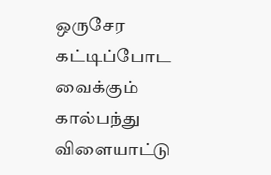ஒருசேர கட்டிப்போட வைக்கும் கால்பந்து விளையாட்டு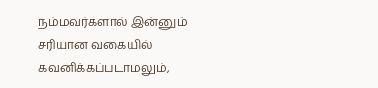நம்மவர்களால் இன்னும் சரியான வகையில் கவனிக்கப்படாமலும்,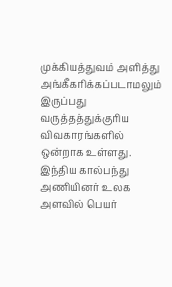முக்கியத்துவம் அளித்து அங்கீகரிக்கப்படாமலும் இருப்பது வருத்தத்துக்குரிய விவகாரங்களில் ஒன்றாக உள்ளது. இந்திய கால்பந்து அணியினர் உலக அளவில் பெயர்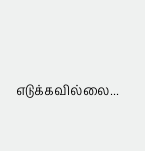எடுக்கவில்லை...